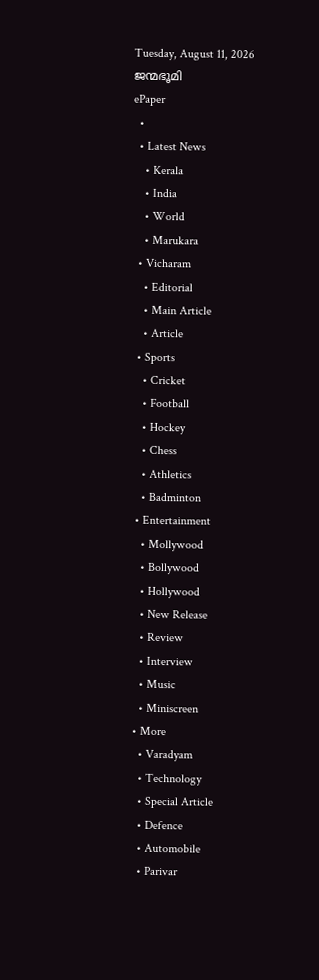Tuesday, August 11, 2026
ജന്മഭൂമി
ePaper
  •
  • Latest News
    • Kerala
    • India
    • World
    • Marukara
  • Vicharam
    • Editorial
    • Main Article
    • Article
  • Sports
    • Cricket
    • Football
    • Hockey
    • Chess
    • Athletics
    • Badminton
  • Entertainment
    • Mollywood
    • Bollywood
    • Hollywood
    • New Release
    • Review
    • Interview
    • Music
    • Miniscreen
  • More
    • Varadyam
    • Technology
    • Special Article
    • Defence
    • Automobile
    • Parivar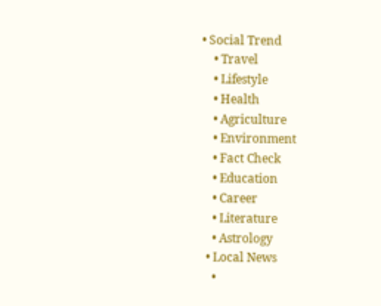• Social Trend
    • Travel
    • Lifestyle
    • Health
    • Agriculture
    • Environment
    • Fact Check
    • Education
    • Career
    • Literature
    • Astrology
  • Local News
    •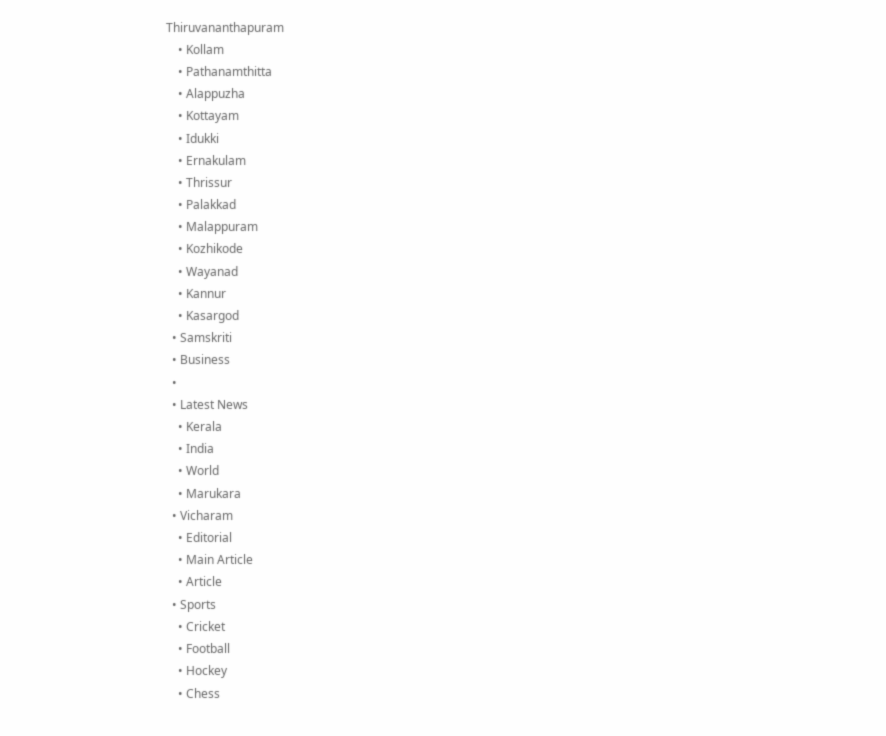Thiruvananthapuram
    • Kollam
    • Pathanamthitta
    • Alappuzha
    • Kottayam
    • Idukki
    • Ernakulam
    • Thrissur
    • Palakkad
    • Malappuram
    • Kozhikode
    • Wayanad
    • Kannur
    • Kasargod
  • Samskriti
  • Business
  •
  • Latest News
    • Kerala
    • India
    • World
    • Marukara
  • Vicharam
    • Editorial
    • Main Article
    • Article
  • Sports
    • Cricket
    • Football
    • Hockey
    • Chess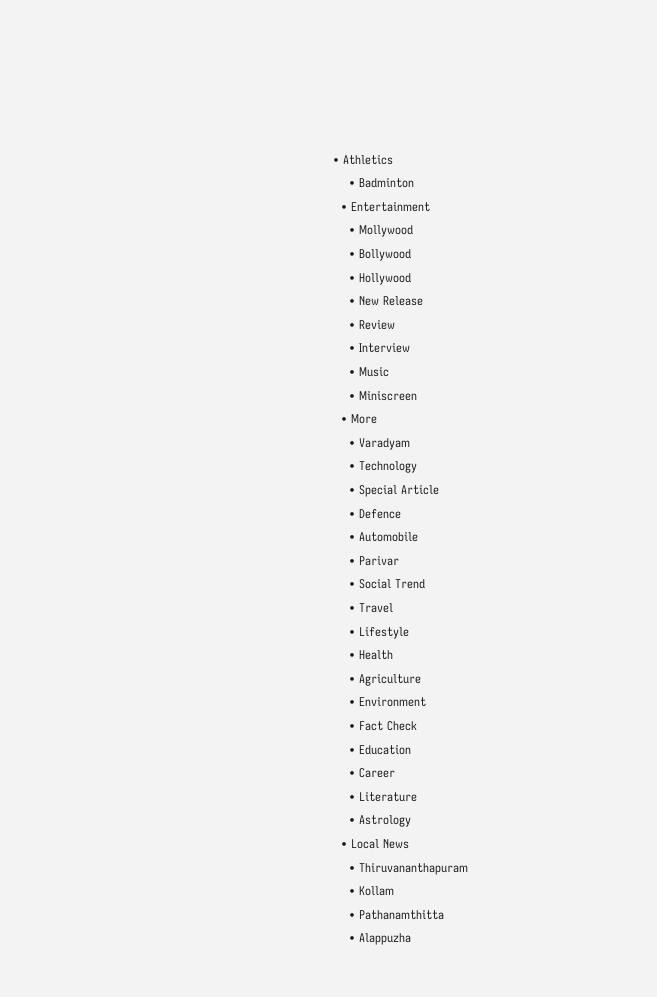• Athletics
    • Badminton
  • Entertainment
    • Mollywood
    • Bollywood
    • Hollywood
    • New Release
    • Review
    • Interview
    • Music
    • Miniscreen
  • More
    • Varadyam
    • Technology
    • Special Article
    • Defence
    • Automobile
    • Parivar
    • Social Trend
    • Travel
    • Lifestyle
    • Health
    • Agriculture
    • Environment
    • Fact Check
    • Education
    • Career
    • Literature
    • Astrology
  • Local News
    • Thiruvananthapuram
    • Kollam
    • Pathanamthitta
    • Alappuzha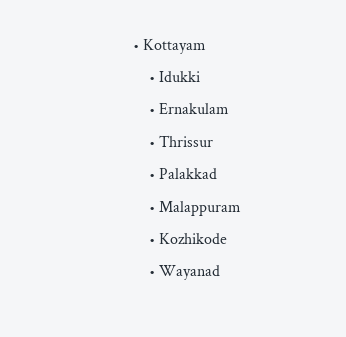• Kottayam
    • Idukki
    • Ernakulam
    • Thrissur
    • Palakkad
    • Malappuram
    • Kozhikode
    • Wayanad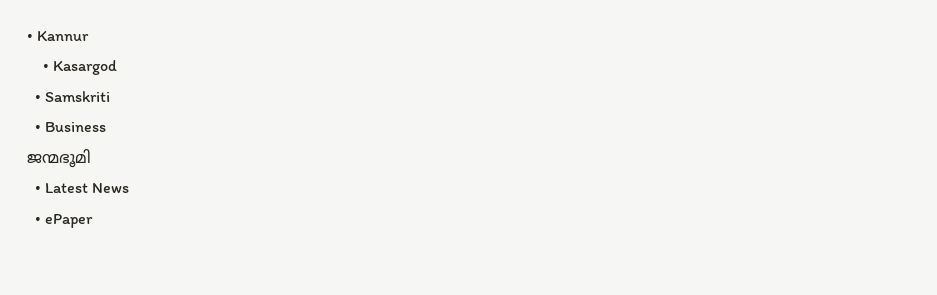• Kannur
    • Kasargod
  • Samskriti
  • Business
ജന്മഭൂമി
  • Latest News
  • ePaper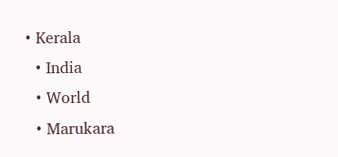• Kerala
  • India
  • World
  • Marukara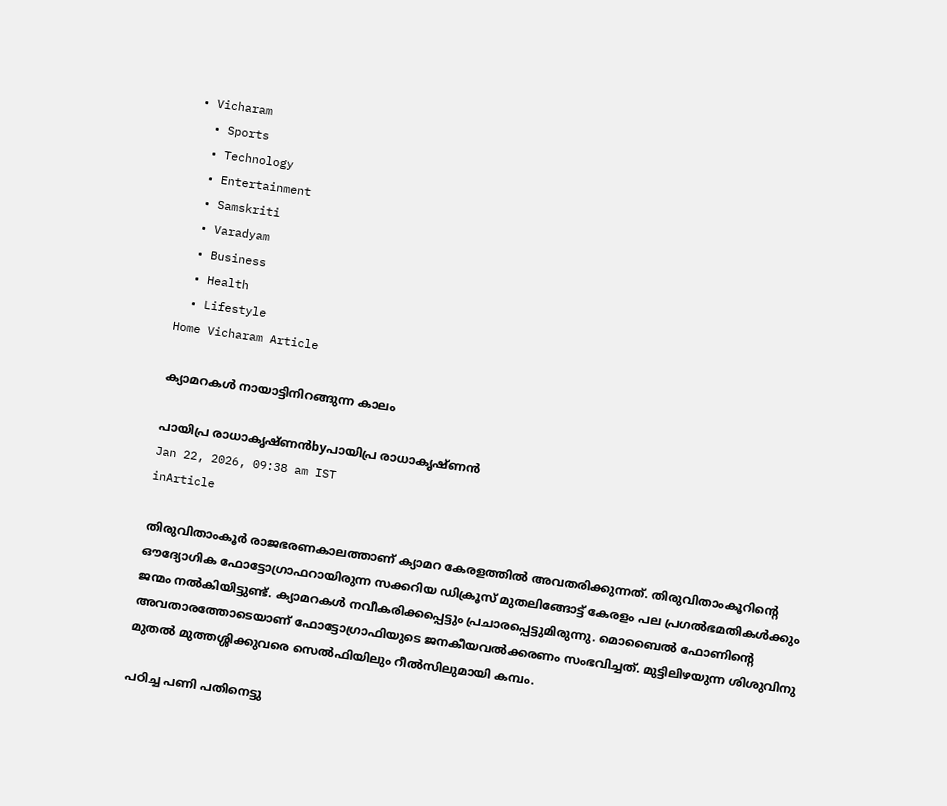• Vicharam
  • Sports
  • Technology
  • Entertainment
  • Samskriti
  • Varadyam
  • Business
  • Health
  • Lifestyle
Home Vicharam Article

ക്യാമറകള്‍ നായാട്ടിനിറങ്ങുന്ന കാലം

പായിപ്ര രാധാകൃഷ്ണന്‍byപായിപ്ര രാധാകൃഷ്ണന്‍
Jan 22, 2026, 09:38 am IST
inArticle

തിരുവിതാംകൂര്‍ രാജഭരണകാലത്താണ് ക്യാമറ കേരളത്തില്‍ അവതരിക്കുന്നത്. തിരുവിതാംകൂറിന്റെ ഔദ്യോഗിക ഫോട്ടോഗ്രാഫറായിരുന്ന സക്കറിയ ഡിക്രൂസ് മുതലിങ്ങോട്ട് കേരളം പല പ്രഗല്‍ഭമതികള്‍ക്കും ജന്മം നല്‍കിയിട്ടുണ്ട്. ക്യാമറകള്‍ നവീകരിക്കപ്പെട്ടും പ്രചാരപ്പെട്ടുമിരുന്നു. മൊബൈല്‍ ഫോണിന്റെ അവതാരത്തോടെയാണ് ഫോട്ടോഗ്രാഫിയുടെ ജനകീയവല്‍ക്കരണം സംഭവിച്ചത്. മുട്ടിലിഴയുന്ന ശിശുവിനു മുതല്‍ മുത്തശ്ശിക്കുവരെ സെല്‍ഫിയിലും റീല്‍സിലുമായി കമ്പം.

പഠിച്ച പണി പതിനെട്ടു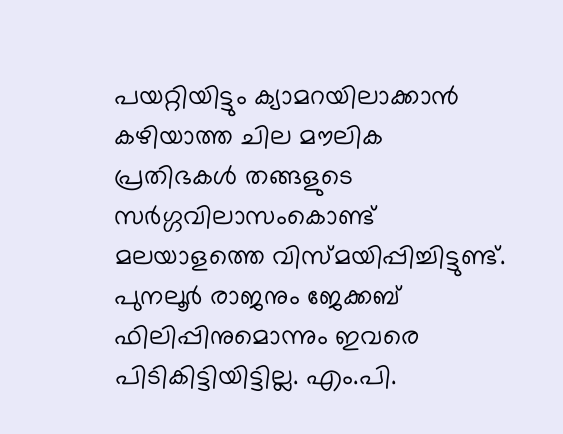പയറ്റിയിട്ടും ക്യാമറയിലാക്കാന്‍ കഴിയാത്ത ചില മൗലിക പ്രതിഭകള്‍ തങ്ങളുടെ സര്‍ഗ്ഗവിലാസംകൊണ്ട് മലയാളത്തെ വിസ്മയിപ്പിച്ചിട്ടുണ്ട്. പുനലൂര്‍ രാജനും ജേക്കബ് ഫിലിപ്പിനുമൊന്നും ഇവരെ പിടികിട്ടിയിട്ടില്ല. എം.പി.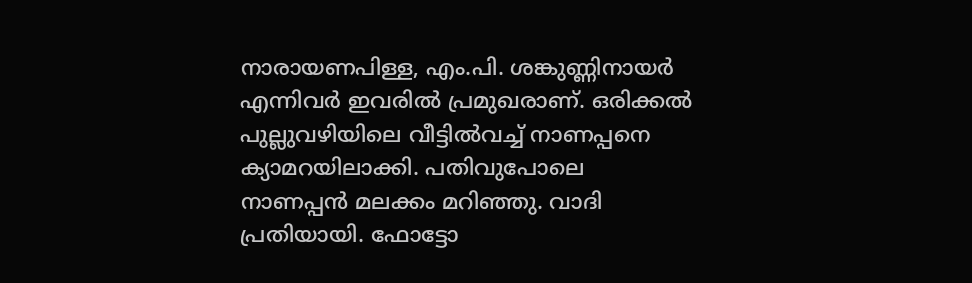നാരായണപിള്ള, എം.പി. ശങ്കുണ്ണിനായര്‍ എന്നിവര്‍ ഇവരില്‍ പ്രമുഖരാണ്. ഒരിക്കല്‍ പുല്ലുവഴിയിലെ വീട്ടില്‍വച്ച് നാണപ്പനെ ക്യാമറയിലാക്കി. പതിവുപോലെ നാണപ്പന്‍ മലക്കം മറിഞ്ഞു. വാദി പ്രതിയായി. ഫോട്ടോ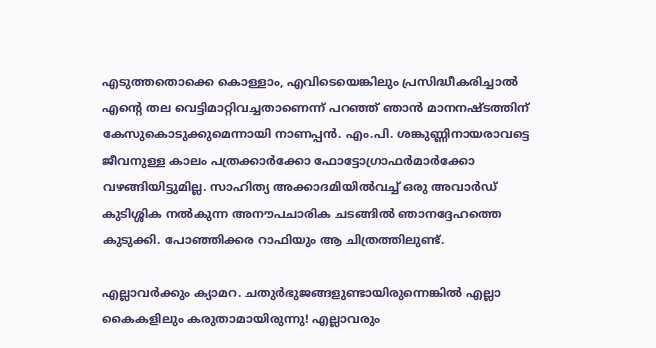എടുത്തതൊക്കെ കൊള്ളാം, എവിടെയെങ്കിലും പ്രസിദ്ധീകരിച്ചാല്‍ എന്റെ തല വെട്ടിമാറ്റിവച്ചതാണെന്ന് പറഞ്ഞ് ഞാന്‍ മാനനഷ്ടത്തിന് കേസുകൊടുക്കുമെന്നായി നാണപ്പന്‍. എം.പി. ശങ്കുണ്ണിനായരാവട്ടെ ജീവനുള്ള കാലം പത്രക്കാര്‍ക്കോ ഫോട്ടോഗ്രാഫര്‍മാര്‍ക്കോ വഴങ്ങിയിട്ടുമില്ല. സാഹിത്യ അക്കാദമിയില്‍വച്ച് ഒരു അവാര്‍ഡ് കുടിശ്ശിക നല്‍കുന്ന അനൗപചാരിക ചടങ്ങില്‍ ഞാനദ്ദേഹത്തെ കുടുക്കി. പോഞ്ഞിക്കര റാഫിയും ആ ചിത്രത്തിലുണ്ട്.

എല്ലാവര്‍ക്കും ക്യാമറ. ചതുര്‍ഭുജങ്ങളുണ്ടായിരുന്നെങ്കില്‍ എല്ലാ കൈകളിലും കരുതാമായിരുന്നു! എല്ലാവരും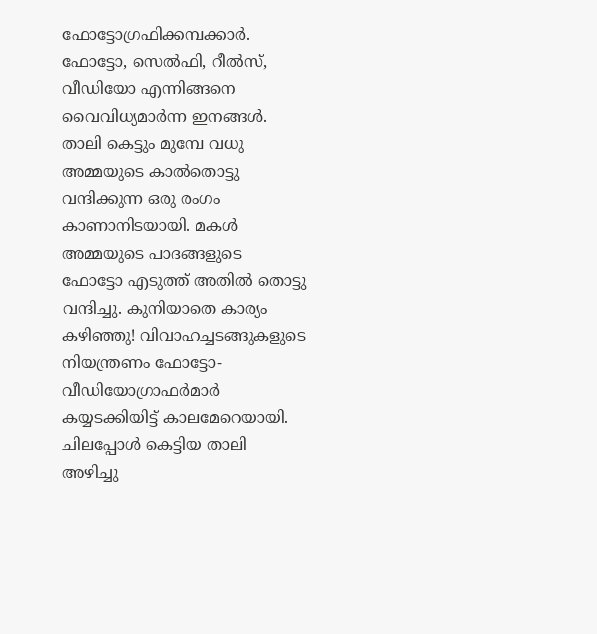ഫോട്ടോഗ്രഫിക്കമ്പക്കാര്‍. ഫോട്ടോ, സെല്‍ഫി, റീല്‍സ്, വീഡിയോ എന്നിങ്ങനെ വൈവിധ്യമാര്‍ന്ന ഇനങ്ങള്‍. താലി കെട്ടും മുമ്പേ വധു അമ്മയുടെ കാല്‍തൊട്ടു വന്ദിക്കുന്ന ഒരു രംഗം കാണാനിടയായി. മകള്‍ അമ്മയുടെ പാദങ്ങളുടെ ഫോട്ടോ എടുത്ത് അതില്‍ തൊട്ടു വന്ദിച്ചു. കുനിയാതെ കാര്യം കഴിഞ്ഞു! വിവാഹച്ചടങ്ങുകളുടെ നിയന്ത്രണം ഫോട്ടോ-വീഡിയോഗ്രാഫര്‍മാര്‍ കയ്യടക്കിയിട്ട് കാലമേറെയായി. ചിലപ്പോള്‍ കെട്ടിയ താലി അഴിച്ചു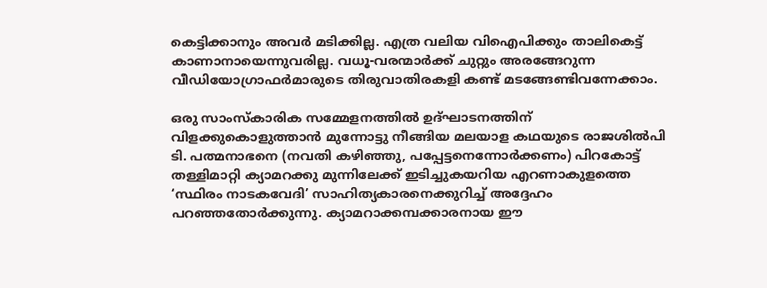കെട്ടിക്കാനും അവര്‍ മടിക്കില്ല. എത്ര വലിയ വിഐപിക്കും താലികെട്ട് കാണാനായെന്നുവരില്ല. വധൂ-വരന്മാര്‍ക്ക് ചുറ്റും അരങ്ങേറുന്ന വീഡിയോഗ്രാഫര്‍മാരുടെ തിരുവാതിരകളി കണ്ട് മടങ്ങേണ്ടിവന്നേക്കാം.

ഒരു സാംസ്‌കാരിക സമ്മേളനത്തില്‍ ഉദ്ഘാടനത്തിന് വിളക്കുകൊളുത്താന്‍ മുന്നോട്ടു നീങ്ങിയ മലയാള കഥയുടെ രാജശില്‍പി ടി. പത്മനാഭനെ (നവതി കഴിഞ്ഞു, പപ്പേട്ടനെന്നോര്‍ക്കണം) പിറകോട്ട് തള്ളിമാറ്റി ക്യാമറക്കു മുന്നിലേക്ക് ഇടിച്ചുകയറിയ എറണാകുളത്തെ ‘സ്ഥിരം നാടകവേദി’ സാഹിത്യകാരനെക്കുറിച്ച് അദ്ദേഹം പറഞ്ഞതോര്‍ക്കുന്നു. ക്യാമറാക്കമ്പക്കാരനായ ഈ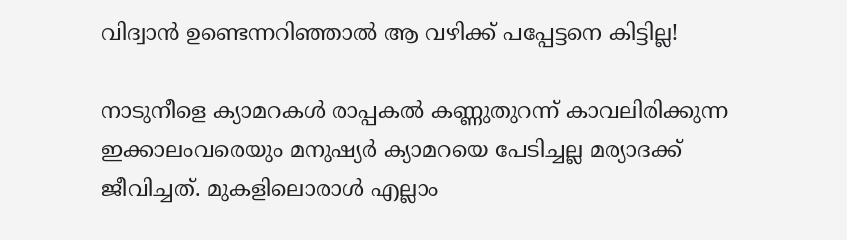വിദ്വാന്‍ ഉണ്ടെന്നറിഞ്ഞാല്‍ ആ വഴിക്ക് പപ്പേട്ടനെ കിട്ടില്ല!

നാടുനീളെ ക്യാമറകള്‍ രാപ്പകല്‍ കണ്ണുതുറന്ന് കാവലിരിക്കുന്ന ഇക്കാലംവരെയും മനുഷ്യര്‍ ക്യാമറയെ പേടിച്ചല്ല മര്യാദക്ക് ജീവിച്ചത്. മുകളിലൊരാള്‍ എല്ലാം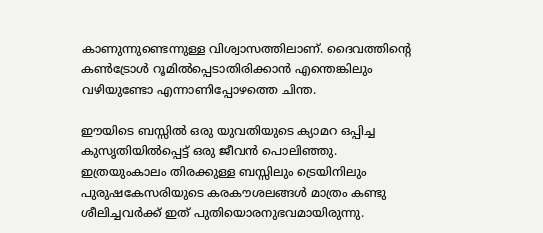കാണുന്നുണ്ടെന്നുള്ള വിശ്വാസത്തിലാണ്. ദൈവത്തിന്റെ കണ്‍ട്രോള്‍ റൂമില്‍പ്പെടാതിരിക്കാന്‍ എന്തെങ്കിലും വഴിയുണ്ടോ എന്നാണിപ്പോഴത്തെ ചിന്ത.

ഈയിടെ ബസ്സില്‍ ഒരു യുവതിയുടെ ക്യാമറ ഒപ്പിച്ച കുസൃതിയില്‍പ്പെട്ട് ഒരു ജീവന്‍ പൊലിഞ്ഞു. ഇത്രയുംകാലം തിരക്കുള്ള ബസ്സിലും ട്രെയിനിലും പുരുഷകേസരിയുടെ കരകൗശലങ്ങള്‍ മാത്രം കണ്ടു ശീലിച്ചവര്‍ക്ക് ഇത് പുതിയൊരനുഭവമായിരുന്നു.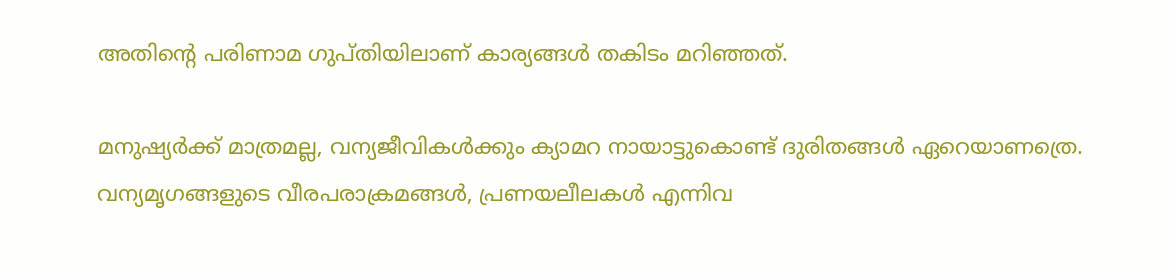അതിന്റെ പരിണാമ ഗുപ്തിയിലാണ് കാര്യങ്ങള്‍ തകിടം മറിഞ്ഞത്.

മനുഷ്യര്‍ക്ക് മാത്രമല്ല, വന്യജീവികള്‍ക്കും ക്യാമറ നായാട്ടുകൊണ്ട് ദുരിതങ്ങള്‍ ഏറെയാണത്രെ. വന്യമൃഗങ്ങളുടെ വീരപരാക്രമങ്ങള്‍, പ്രണയലീലകള്‍ എന്നിവ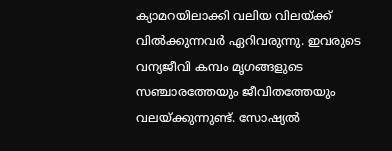ക്യാമറയിലാക്കി വലിയ വിലയ്‌ക്ക് വില്‍ക്കുന്നവര്‍ ഏറിവരുന്നു. ഇവരുടെ വന്യജീവി കമ്പം മൃഗങ്ങളുടെ സഞ്ചാരത്തേയും ജീവിതത്തേയും വലയ്‌ക്കുന്നുണ്ട്. സോഷ്യല്‍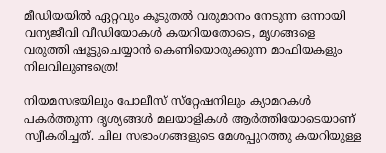മീഡിയയില്‍ ഏറ്റവും കൂടുതല്‍ വരുമാനം നേടുന്ന ഒന്നായി വന്യജീവി വീഡിയോകള്‍ കയറിയതോടെ, മൃഗങ്ങളെ വരുത്തി ഷൂട്ടുചെയ്യാന്‍ കെണിയൊരുക്കുന്ന മാഫിയകളും നിലവിലുണ്ടത്രെ!

നിയമസഭയിലും പോലീസ് സ്‌റ്റേഷനിലും ക്യാമറകള്‍ പകര്‍ത്തുന്ന ദൃശ്യങ്ങള്‍ മലയാളികള്‍ ആര്‍ത്തിയോടെയാണ് സ്വീകരിച്ചത്. ചില സഭാംഗങ്ങളുടെ മേശപ്പുറത്തു കയറിയുള്ള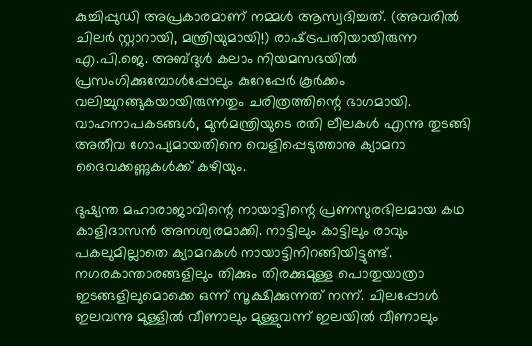കുച്ചിപ്പുഡി അപ്രകാരമാണ് നമ്മള്‍ ആസ്വദിച്ചത്. (അവരില്‍ ചിലര്‍ സ്റ്റാറായി, മന്ത്രിയുമായി!) രാഷ്‌ട്രപതിയായിരുന്ന എ.പി.ജെ. അബ്ദുള്‍ കലാം നിയമസഭയില്‍ പ്രസംഗിക്കുമ്പോള്‍പ്പോലും കുറേപ്പേര്‍ കൂര്‍ക്കം വലിച്ചുറങ്ങുകയായിരുന്നതും ചരിത്രത്തിന്റെ ഭാഗമായി. വാഹനാപകടങ്ങള്‍, മുന്‍മന്ത്രിയുടെ രതി ലീലകള്‍ എന്നു തുടങ്ങി അതീവ ഗോപ്യമായതിനെ വെളിപ്പെടുത്താനു ക്യാമറാ ദൈവക്കണ്ണുകള്‍ക്ക് കഴിയും.

ദുഷ്യന്ത മഹാരാജാവിന്റെ നായാട്ടിന്റെ പ്രണസുരഭിലമായ കഥ കാളിദാസന്‍ അനശ്വരമാക്കി. നാട്ടിലും കാട്ടിലും രാവും പകലുമില്ലാതെ ക്യാമറകള്‍ നായാട്ടിനിറങ്ങിയിട്ടുണ്ട്. നഗരകാന്താരങ്ങളിലും തിക്കും തിരക്കുമുള്ള പൊതുയാത്രാ ഇടങ്ങളിലുമൊക്കെ ഒന്ന് സൂക്ഷിക്കുന്നത് നന്ന്. ചിലപ്പോള്‍ ഇലവന്നു മുള്ളില്‍ വീണാലും മുള്ളുവന്ന് ഇലയില്‍ വീണാലും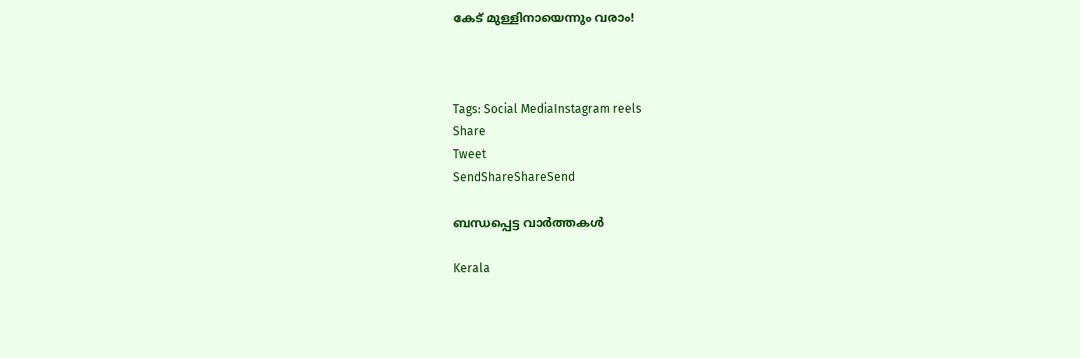കേട് മുള്ളിനായെന്നും വരാം!



Tags: Social MediaInstagram reels
Share
Tweet
SendShareShareSend

ബന്ധപ്പെട്ട വാര്‍ത്തകള്‍

Kerala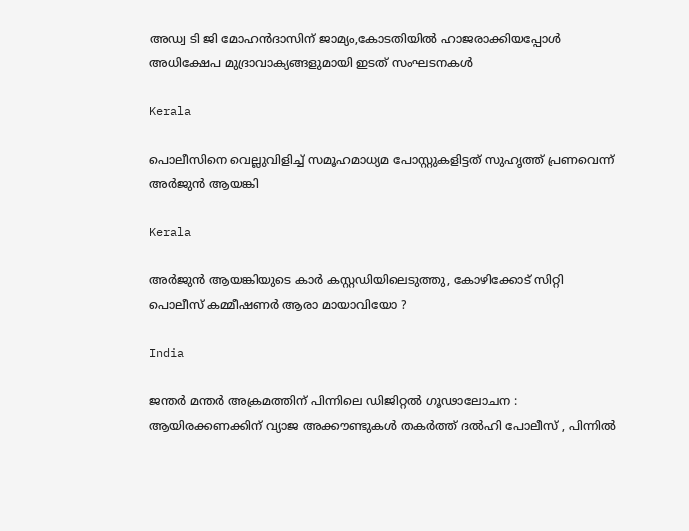അഡ്വ ടി ജി മോഹന്‍ദാസിന് ജാമ്യം,കോടതിയില്‍ ഹാജരാക്കിയപ്പോള്‍ അധിക്ഷേപ മുദ്രാവാക്യങ്ങളുമായി ഇടത് സംഘടനകള്‍

Kerala

പൊലീസിനെ വെല്ലുവിളിച്ച് സമൂഹമാധ്യമ പോസ്റ്റുകളിട്ടത് സുഹൃത്ത് പ്രണവെന്ന് അര്‍ജുന്‍ ആയങ്കി

Kerala

അര്‍ജുന്‍ ആയങ്കിയുടെ കാര്‍ കസ്റ്റഡിയിലെടുത്തു, കോഴിക്കോട് സിറ്റി പൊലീസ് കമ്മീഷണര്‍ ആരാ മായാവിയോ ?

India

ജന്തർ മന്തർ അക്രമത്തിന് പിന്നിലെ ഡിജിറ്റൽ ഗൂഢാലോചന : ആയിരക്കണക്കിന് വ്യാജ അക്കൗണ്ടുകൾ തകർത്ത് ദൽഹി പോലീസ് , പിന്നിൽ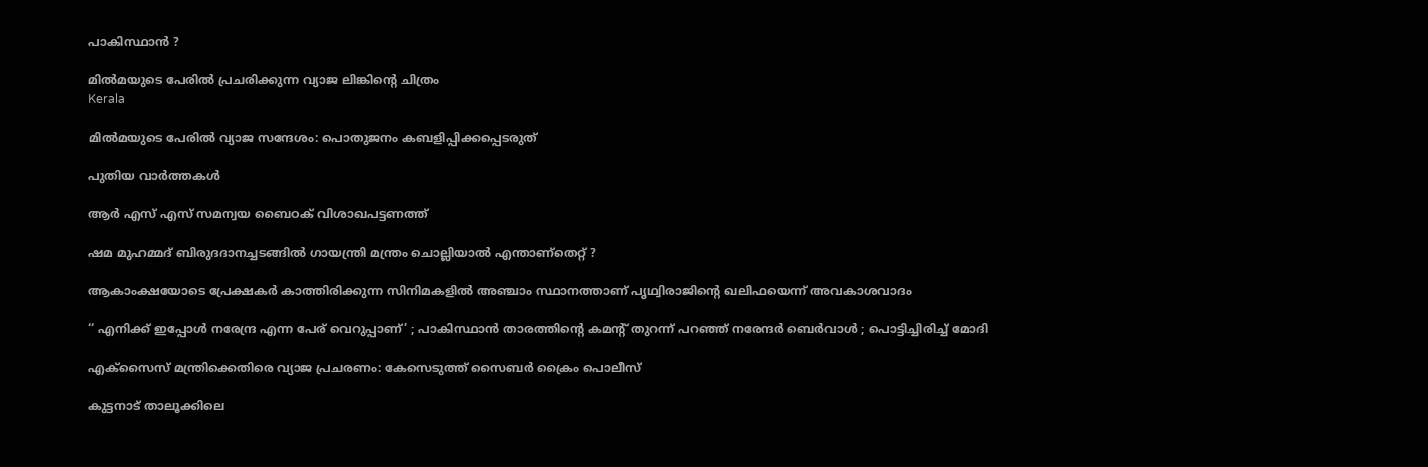പാകിസ്ഥാൻ ?

മില്‍മയുടെ പേരില്‍ പ്രചരിക്കുന്ന വ്യാജ ലിങ്കിന്റെ ചിത്രം
Kerala

മില്‍മയുടെ പേരില്‍ വ്യാജ സന്ദേശം: പൊതുജനം കബളിപ്പിക്കപ്പെടരുത്

പുതിയ വാര്‍ത്തകള്‍

ആർ എസ് എസ് സമന്വയ ബൈഠക് വിശാഖപട്ടണത്ത്

ഷമ മുഹമ്മദ് ബിരുദദാനച്ചടങ്ങില്‍ ഗായന്ത്രി മന്ത്രം ചൊല്ലിയാല്‍ എന്താണ്തെറ്റ് ?

ആകാംക്ഷയോടെ പ്രേക്ഷകര്‍ കാത്തിരിക്കുന്ന സിനിമകളില്‍ അഞ്ചാം സ്ഥാനത്താണ് പൃഥ്വിരാജിന്റെ ഖലിഫയെന്ന് അവകാശവാദം

‘‘ എനിക്ക് ഇപ്പോൾ നരേന്ദ്ര എന്ന പേര് വെറുപ്പാണ്’ ; പാകിസ്ഥാൻ താരത്തിന്റെ കമന്റ് തുറന്ന് പറഞ്ഞ് നരേന്ദർ ബെർവാൾ ; പൊട്ടിച്ചിരിച്ച് മോദി

എക്സൈസ് മന്ത്രിക്കെതിരെ വ്യാജ പ്രചരണം: കേസെടുത്ത് സൈബര്‍ ക്രൈം പൊലീസ്

കുട്ടനാട് താലൂക്കിലെ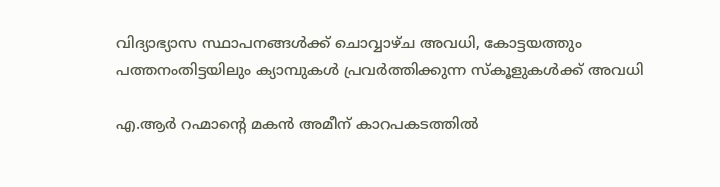വിദ്യാഭ്യാസ സ്ഥാപനങ്ങള്‍ക്ക് ചൊവ്വാഴ്ച അവധി, കോട്ടയത്തും പത്തനംതിട്ടയിലും ക്യാമ്പുകള്‍ പ്രവര്‍ത്തിക്കുന്ന സ്‌കൂളുകള്‍ക്ക് അവധി

എ.ആര്‍ റഹ്മാന്റെ മകൻ അമീന് കാറപകടത്തില്‍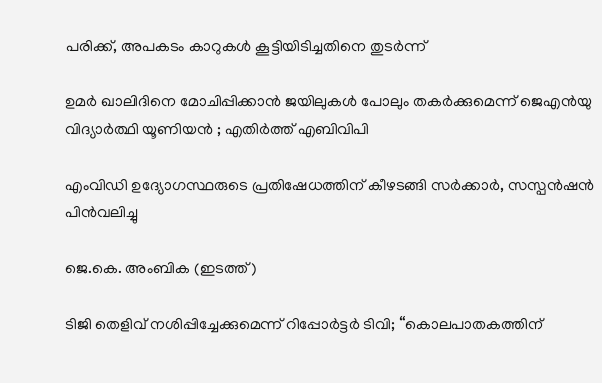പരിക്ക്, അപകടം കാറുകള്‍ കൂട്ടിയിടിച്ചതിനെ തുടര്‍ന്ന്

ഉമർ ഖാലിദിനെ മോചിപ്പിക്കാൻ ജയിലുകൾ പോലും തകർക്കുമെന്ന് ജെഎൻയു വിദ്യാർത്ഥി യൂണിയൻ ; എതിർത്ത് എബിവിപി

എംവിഡി ഉദ്യോഗസ്ഥരുടെ പ്രതിഷേധത്തിന് കീഴടങ്ങി സര്‍ക്കാര്‍, സസ്പന്‍ഷന്‍ പിന്‍വലിച്ചു

ജെ.കെ. അംബിക (ഇടത്ത്)

ടിജി തെളിവ് നശിപ്പിച്ചേക്കുമെന്ന് റിപ്പോര്‍ട്ടര്‍ ടിവി; “കൊലപാതകത്തിന്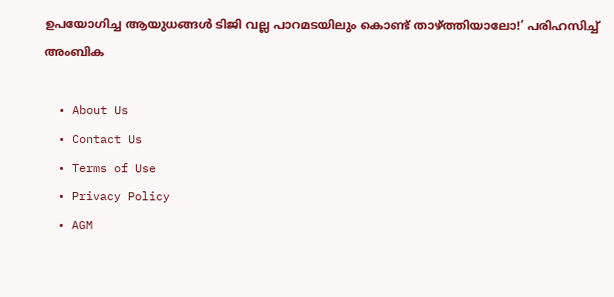ഉപയോഗിച്ച ആയുധങ്ങൾ ടിജി വല്ല പാറമടയിലും കൊണ്ട് താഴ്‌ത്തിയാലോ!’ പരിഹസിച്ച് അംബിക

  • About Us
  • Contact Us
  • Terms of Use
  • Privacy Policy
  • AGM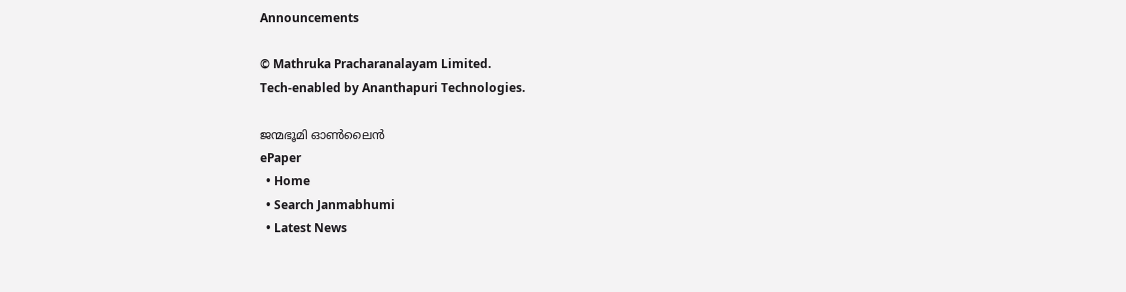Announcements

© Mathruka Pracharanalayam Limited.
Tech-enabled by Ananthapuri Technologies.

ജന്മഭൂമി ഓണ്‍ലൈന്‍
ePaper
  • Home
  • Search Janmabhumi
  • Latest News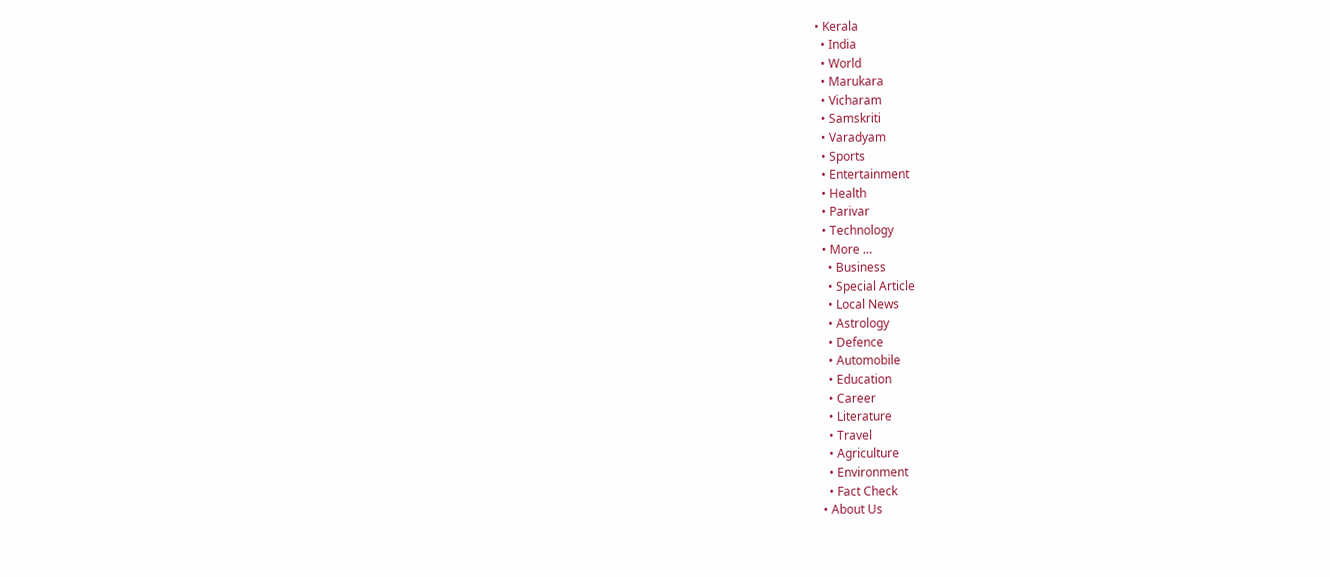• Kerala
  • India
  • World
  • Marukara
  • Vicharam
  • Samskriti
  • Varadyam
  • Sports
  • Entertainment
  • Health
  • Parivar
  • Technology
  • More …
    • Business
    • Special Article
    • Local News
    • Astrology
    • Defence
    • Automobile
    • Education
    • Career
    • Literature
    • Travel
    • Agriculture
    • Environment
    • Fact Check
  • About Us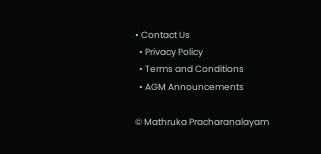• Contact Us
  • Privacy Policy
  • Terms and Conditions
  • AGM Announcements

© Mathruka Pracharanalayam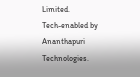Limited.
Tech-enabled by Ananthapuri Technologies.